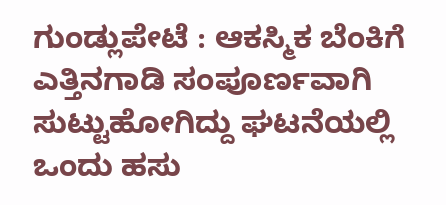ಗುಂಡ್ಲುಪೇಟೆ : ಆಕಸ್ಮಿಕ ಬೆಂಕಿಗೆ ಎತ್ತಿನಗಾಡಿ ಸಂಪೂರ್ಣವಾಗಿ ಸುಟ್ಟುಹೋಗಿದ್ದು ಘಟನೆಯಲ್ಲಿ ಒಂದು ಹಸು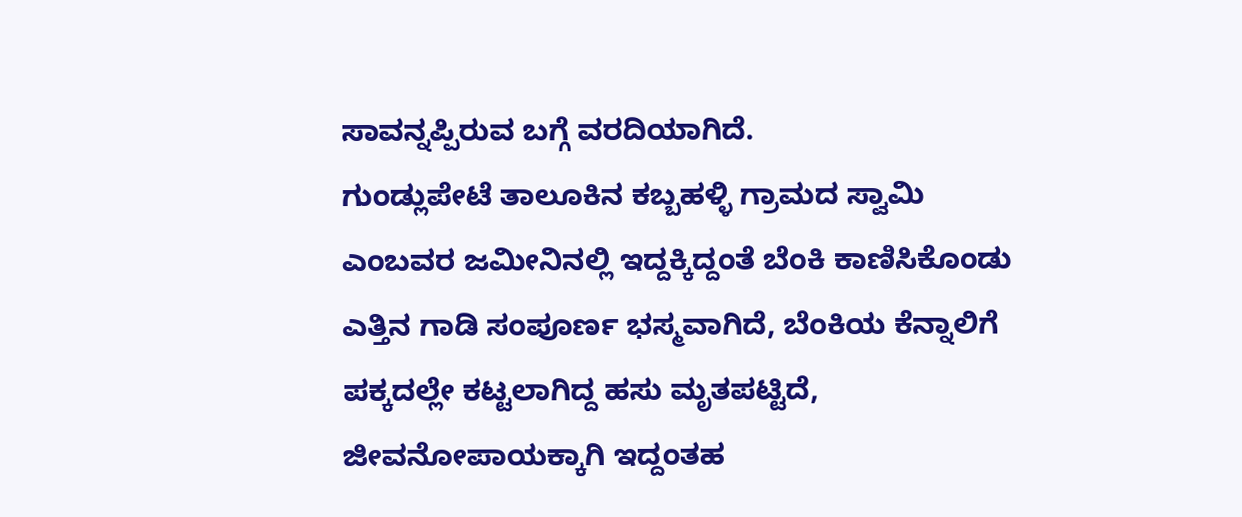ಸಾವನ್ನಪ್ಪಿರುವ ಬಗ್ಗೆ ವರದಿಯಾಗಿದೆ.
ಗುಂಡ್ಲುಪೇಟೆ ತಾಲೂಕಿನ ಕಬ್ಬಹಳ್ಳಿ ಗ್ರಾಮದ ಸ್ವಾಮಿ ಎಂಬವರ ಜಮೀನಿನಲ್ಲಿ ಇದ್ದಕ್ಕಿದ್ದಂತೆ ಬೆಂಕಿ ಕಾಣಿಸಿಕೊಂಡು ಎತ್ತಿನ ಗಾಡಿ ಸಂಪೂರ್ಣ ಭಸ್ಮವಾಗಿದೆ, ಬೆಂಕಿಯ ಕೆನ್ನಾಲಿಗೆ ಪಕ್ಕದಲ್ಲೇ ಕಟ್ಟಲಾಗಿದ್ದ ಹಸು ಮೃತಪಟ್ಟಿದೆ, ಜೀವನೋಪಾಯಕ್ಕಾಗಿ ಇದ್ದಂತಹ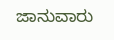ಜಾನುವಾರು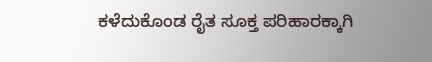ಕಳೆದುಕೊಂಡ ರೈತ ಸೂಕ್ತ ಪರಿಹಾರಕ್ಕಾಗಿ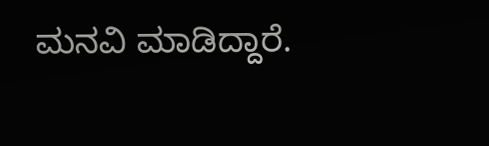ಮನವಿ ಮಾಡಿದ್ದಾರೆ.